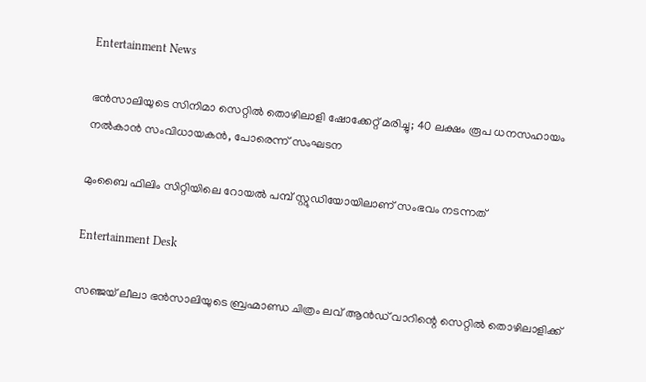Entertainment News

ഭൻസാലിയുടെ സിനിമാ സെറ്റിൽ തൊഴിലാളി ഷോക്കേറ്റ് മരിച്ചു; 40 ലക്ഷം രൂപ ധനസഹായം നൽകാൻ സംവിധായകൻ, പോരെന്ന് സംഘടന

മുംബൈ ഫിലിം സിറ്റിയിലെ റോയൽ പമ്പ് സ്റ്റുഡിയോയിലാണ് സംഭവം നടന്നത്

Entertainment Desk

സഞ്ജയ് ലീലാ ഭൻസാലിയുടെ ബ്രഹ്മാണ്ഡ ചിത്രം ലവ് ആൻഡ് വാറിന്റെ സെറ്റിൽ തൊഴിലാളിക്ക്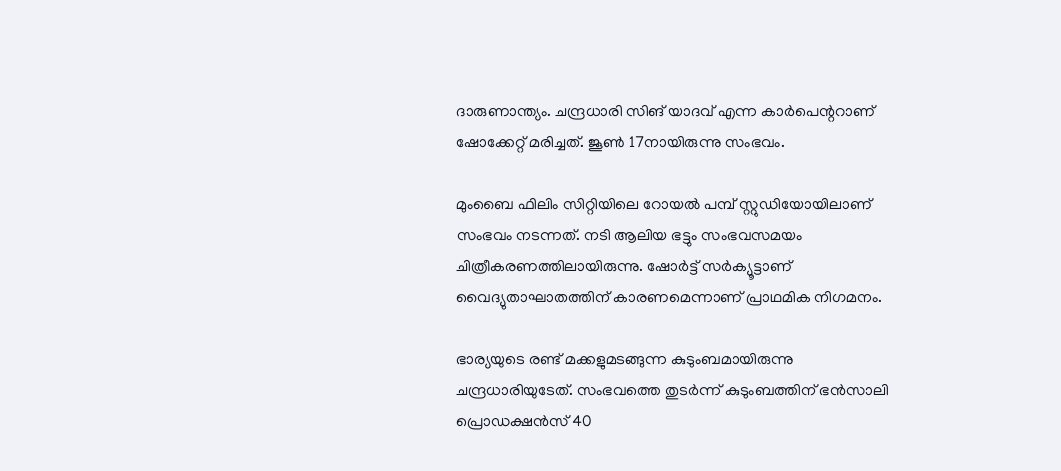ദാരുണാന്ത്യം. ചന്ദ്രധാരി സിങ് യാദവ് എന്ന കാർപെന്ററാണ് ഷോക്കേറ്റ് മരിച്ചത്. ജൂൺ 17നായിരുന്നു സംഭവം.

മുംബൈ ഫിലിം സിറ്റിയിലെ റോയൽ പമ്പ് സ്റ്റുഡിയോയിലാണ് സംഭവം നടന്നത്. നടി ആലിയ ഭട്ടും സംഭവസമയം ചിത്രീകരണത്തിലായിരുന്നു. ഷോർട്ട് സർക്യൂട്ടാണ് വൈദ്യുതാഘാതത്തിന് കാരണമെന്നാണ് പ്രാഥമിക നിഗമനം.

ഭാര്യയുടെ രണ്ട് മക്കളുമടങ്ങുന്ന കുടുംബമായിരുന്നു ചന്ദ്രധാരിയുടേത്. സംഭവത്തെ തുടർന്ന് കുടുംബത്തിന് ഭൻസാലി പ്രൊഡക്ഷൻസ് 40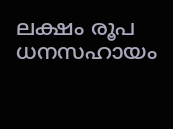ലക്ഷം രൂപ ധനസഹായം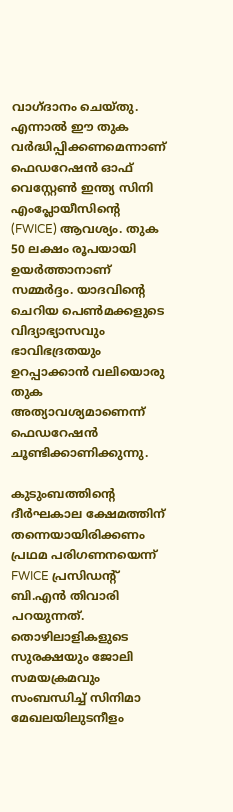വാഗ്ദാനം ചെയ്തു. എന്നാൽ ഈ തുക വർദ്ധിപ്പിക്കണമെന്നാണ് ഫെഡറേഷൻ ഓഫ് വെസ്റ്റേൺ ഇന്ത്യ സിനി എംപ്ലോയീസിന്റെ (FWICE) ആവശ്യം. തുക 50 ലക്ഷം രൂപയായി ഉയർത്താനാണ് സമ്മർദ്ദം. യാദവിന്റെ ചെറിയ പെൺമക്കളുടെ വിദ്യാഭ്യാസവും ഭാവിഭദ്രതയും ഉറപ്പാക്കാൻ വലിയൊരു തുക അത്യാവശ്യമാണെന്ന് ഫെഡറേഷൻ ചൂണ്ടിക്കാണിക്കുന്നു.

കുടുംബത്തിന്റെ ദീർഘകാല ക്ഷേമത്തിന് തന്നെയായിരിക്കണം പ്രഥമ പരിഗണനയെന്ന് FWICE പ്രസിഡന്റ് ബി.എൻ തിവാരി പറയുന്നത്. തൊഴിലാളികളുടെ സുരക്ഷയും ജോലി സമയക്രമവും സംബന്ധിച്ച് സിനിമാ മേഖലയിലുടനീളം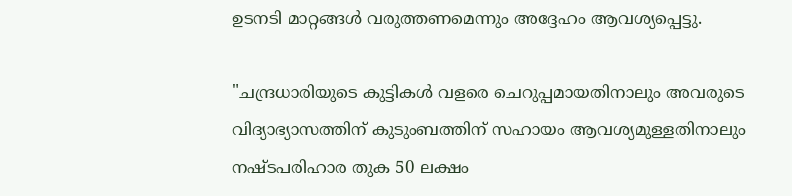ഉടനടി മാറ്റങ്ങൾ വരുത്തണമെന്നും അദ്ദേഹം ആവശ്യപ്പെട്ടു.

"ചന്ദ്രധാരിയുടെ കുട്ടികൾ വളരെ ചെറുപ്പമായതിനാലും അവരുടെ വിദ്യാഭ്യാസത്തിന് കുടുംബത്തിന് സഹായം ആവശ്യമുള്ളതിനാലും നഷ്ടപരിഹാര തുക 50 ലക്ഷം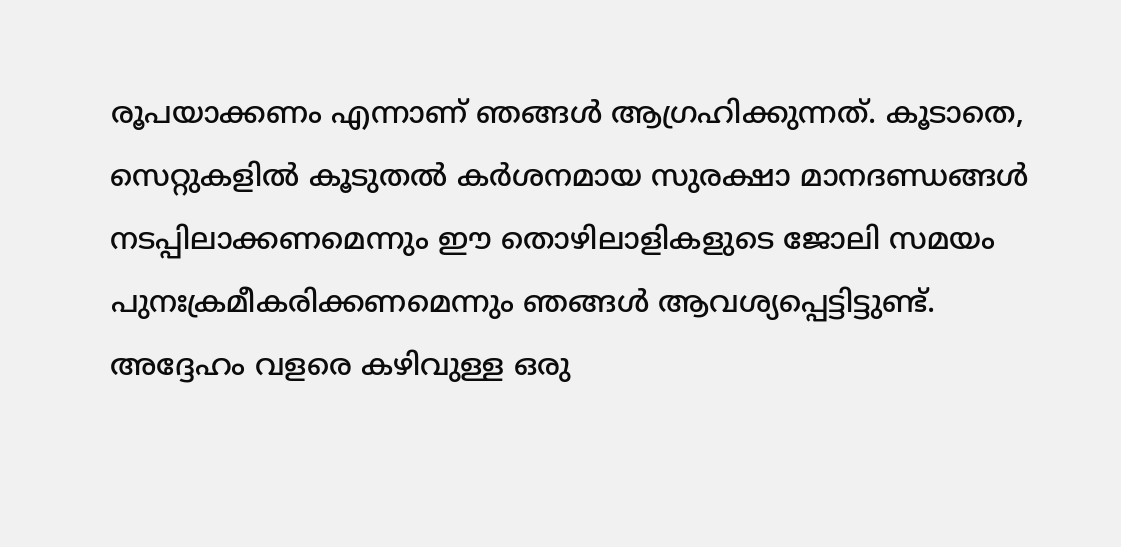രൂപയാക്കണം എന്നാണ് ഞങ്ങൾ ആഗ്രഹിക്കുന്നത്. കൂടാതെ, സെറ്റുകളിൽ കൂടുതൽ കർശനമായ സുരക്ഷാ മാനദണ്ഡങ്ങൾ നടപ്പിലാക്കണമെന്നും ഈ തൊഴിലാളികളുടെ ജോലി സമയം പുനഃക്രമീകരിക്കണമെന്നും ഞങ്ങൾ ആവശ്യപ്പെട്ടിട്ടുണ്ട്. അദ്ദേഹം വളരെ കഴിവുള്ള ഒരു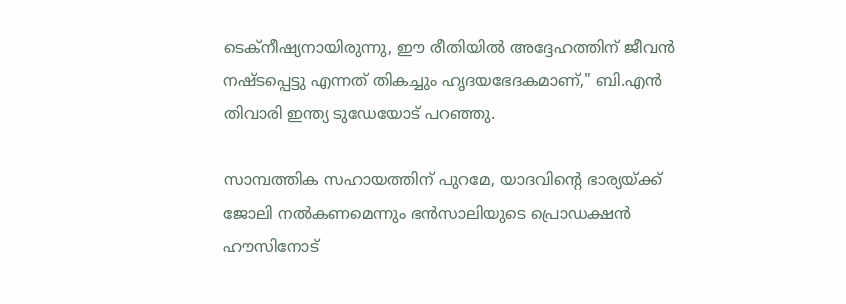ടെക്നീഷ്യനായിരുന്നു, ഈ രീതിയിൽ അദ്ദേഹത്തിന് ജീവൻ നഷ്ടപ്പെട്ടു എന്നത് തികച്ചും ഹൃദയഭേദകമാണ്," ബി.എൻ തിവാരി ഇന്ത്യ ടുഡേയോട് പറഞ്ഞു.

സാമ്പത്തിക സഹായത്തിന് പുറമേ, യാദവിന്റെ ഭാര്യയ്ക്ക് ജോലി നൽകണമെന്നും ഭൻസാലിയുടെ പ്രൊഡക്ഷൻ ഹൗസിനോട്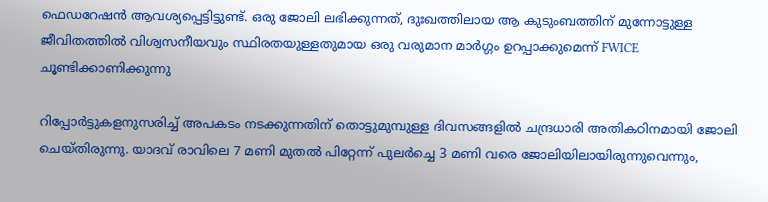ഫെഡറേഷൻ ആവശ്യപ്പെട്ടിട്ടുണ്ട്. ഒരു ജോലി ലഭിക്കുന്നത്, ദുഃഖത്തിലായ ആ കുടുംബത്തിന് മുന്നോട്ടുള്ള ജീവിതത്തിൽ വിശ്വസനീയവും സ്ഥിരതയുള്ളതുമായ ഒരു വരുമാന മാർഗ്ഗം ഉറപ്പാക്കുമെന്ന് FWICE ചൂണ്ടിക്കാണിക്കുന്നു

റിപ്പോർട്ടുകളനുസരിച്ച് അപകടം നടക്കുന്നതിന് തൊട്ടുമുമ്പുള്ള ദിവസങ്ങളിൽ ചന്ദ്രധാരി അതികഠിനമായി ജോലി ചെയ്തിരുന്നു. യാദവ് രാവിലെ 7 മണി മുതൽ പിറ്റേന്ന് പുലർച്ചെ 3 മണി വരെ ജോലിയിലായിരുന്നുവെന്നും,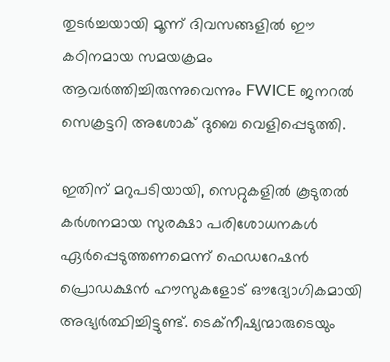തുടർച്ചയായി മൂന്ന് ദിവസങ്ങളിൽ ഈ കഠിനമായ സമയക്രമം ആവർത്തിച്ചിരുന്നുവെന്നും FWICE ജനറൽ സെക്രട്ടറി അശോക് ദുബെ വെളിപ്പെടുത്തി.

ഇതിന് മറുപടിയായി, സെറ്റുകളിൽ കൂടുതൽ കർശനമായ സുരക്ഷാ പരിശോധനകൾ ഏർപ്പെടുത്തണമെന്ന് ഫെഡറേഷൻ പ്രൊഡക്ഷൻ ഹൗസുകളോട് ഔദ്യോഗികമായി അഭ്യർത്ഥിച്ചിട്ടുണ്ട്. ടെക്നീഷ്യന്മാരുടെയും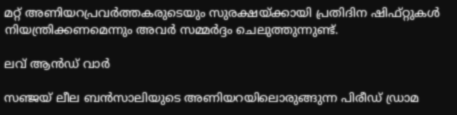മറ്റ് അണിയറപ്രവർത്തകരുടെയും സുരക്ഷയ്ക്കായി പ്രതിദിന ഷിഫ്റ്റുകൾ നിയന്ത്രിക്കണമെന്നും അവർ സമ്മർദ്ദം ചെലുത്തുന്നുണ്ട്.

ലവ് ആൻഡ് വാർ

സഞ്ജയ് ലീല ബൻസാലിയുടെ അണിയറയിലൊരുങ്ങുന്ന പിരീഡ് ഡ്രാമ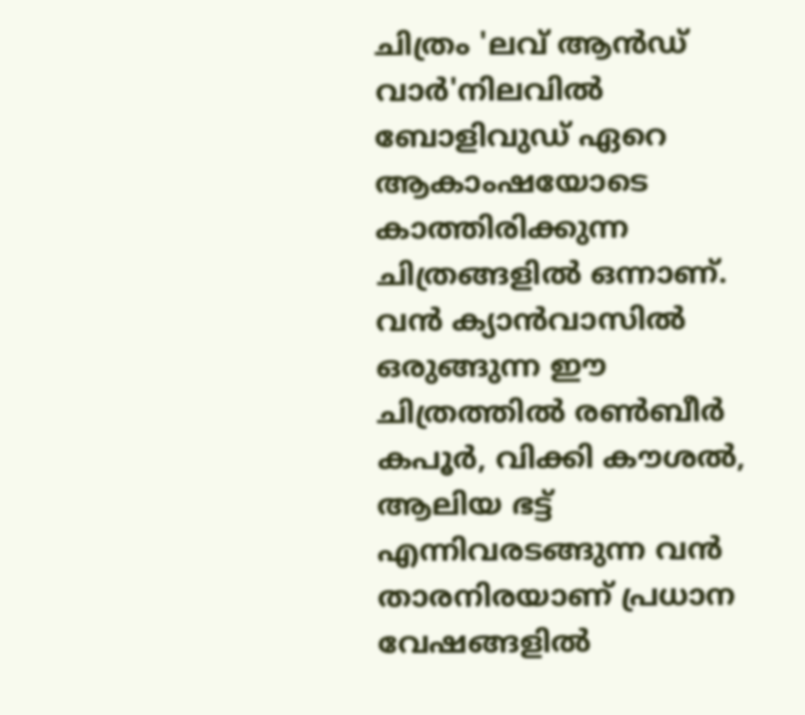ചിത്രം 'ലവ് ആൻഡ് വാർ'നിലവിൽ ബോളിവുഡ് ഏറെ ആകാംഷയോടെ കാത്തിരിക്കുന്ന ചിത്രങ്ങളിൽ ഒന്നാണ്. വൻ ക്യാൻവാസിൽ ഒരുങ്ങുന്ന ഈ ചിത്രത്തിൽ രൺബീർ കപൂർ, വിക്കി കൗശൽ, ആലിയ ഭട്ട് എന്നിവരടങ്ങുന്ന വൻ താരനിരയാണ് പ്രധാന വേഷങ്ങളിൽ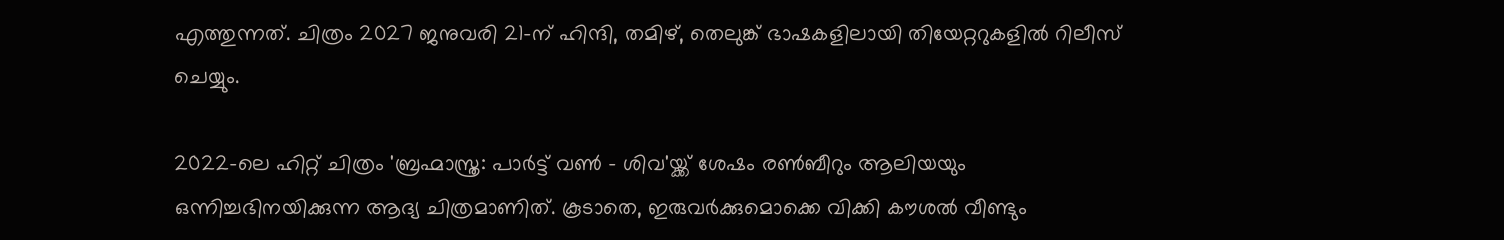എത്തുന്നത്. ചിത്രം 2027 ജനുവരി 21-ന് ഹിന്ദി, തമിഴ്, തെലുങ്ക് ഭാഷകളിലായി തിയേറ്ററുകളിൽ റിലീസ് ചെയ്യും.

2022-ലെ ഹിറ്റ് ചിത്രം 'ബ്രഹ്മാസ്ത്ര: പാർട്ട് വൺ - ശിവ'യ്ക്ക് ശേഷം രൺബീറും ആലിയയും ഒന്നിച്ചഭിനയിക്കുന്ന ആദ്യ ചിത്രമാണിത്. കൂടാതെ, ഇരുവർക്കുമൊക്കെ വിക്കി കൗശൽ വീണ്ടും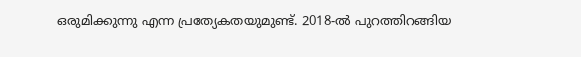ഒരുമിക്കുന്നു എന്ന പ്രത്യേകതയുമുണ്ട്. 2018-ൽ പുറത്തിറങ്ങിയ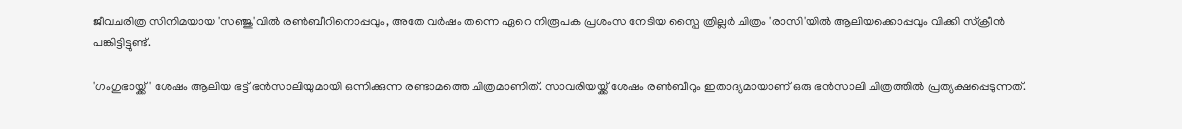ജീവചരിത്ര സിനിമയായ 'സഞ്ജു'വിൽ രൺബീറിനൊപ്പവും, അതേ വർഷം തന്നെ ഏറെ നിരൂപക പ്രശംസ നേടിയ സ്പൈ ത്രില്ലർ ചിത്രം 'രാസി'യിൽ ആലിയക്കൊപ്പവും വിക്കി സ്ക്രീൻ പങ്കിട്ടിട്ടുണ്ട്.

'ഗംഗുഭായ്ക്ക്' ശേഷം ആലിയ ഭട്ട് ഭൻസാലിയുമായി ഒന്നിക്കുന്ന രണ്ടാമത്തെ ചിത്രമാണിത്. സാവരിയയ്ക്ക് ശേഷം രൺബീറും ഇതാദ്യമായാണ് ഒരു ഭൻസാലി ചിത്രത്തിൽ പ്രത്യക്ഷപ്പെടുന്നത്.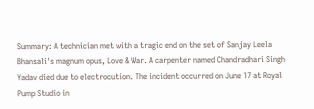Summary: A technician met with a tragic end on the set of Sanjay Leela Bhansali's magnum opus, Love & War. A carpenter named Chandradhari Singh Yadav died due to electrocution. The incident occurred on June 17 at Royal Pump Studio in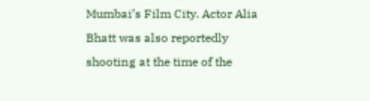Mumbai’s Film City. Actor Alia Bhatt was also reportedly shooting at the time of the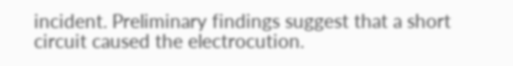incident. Preliminary findings suggest that a short circuit caused the electrocution.